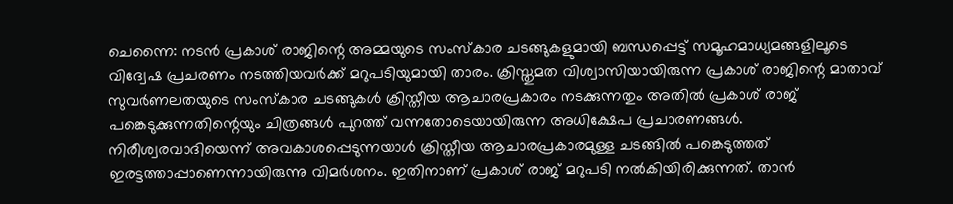ചെന്നൈ: നടൻ പ്രകാശ് രാജിന്റെ അമ്മയുടെ സംസ്കാര ചടങ്ങുകളുമായി ബന്ധപ്പെട്ട് സമൂഹമാധ്യമങ്ങളിലൂടെ വിദ്വേഷ പ്രചരണം നടത്തിയവർക്ക് മറുപടിയുമായി താരം. ക്രിസ്തുമത വിശ്വാസിയായിരുന്ന പ്രകാശ് രാജിന്റെ മാതാവ് സുവർണലതയുടെ സംസ്കാര ചടങ്ങുകൾ ക്രിസ്തീയ ആചാരപ്രകാരം നടക്കുന്നതും അതിൽ പ്രകാശ് രാജ് പങ്കെടുക്കുന്നതിന്റെയും ചിത്രങ്ങൾ പുറത്ത് വന്നതോടെയായിരുന്ന അധിക്ഷേപ പ്രചാരണങ്ങൾ.
നിരീശ്വരവാദിയെന്ന് അവകാശപ്പെടുന്നയാൾ ക്രിസ്തീയ ആചാരപ്രകാരമുള്ള ചടങ്ങിൽ പങ്കെടുത്തത് ഇരട്ടത്താപ്പാണെന്നായിരുന്നു വിമർശനം. ഇതിനാണ് പ്രകാശ് രാജ് മറുപടി നൽകിയിരിക്കുന്നത്. താൻ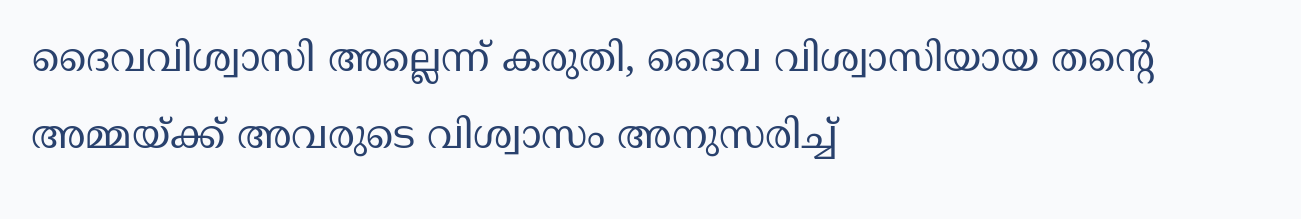ദൈവവിശ്വാസി അല്ലെന്ന് കരുതി, ദൈവ വിശ്വാസിയായ തന്റെ അമ്മയ്ക്ക് അവരുടെ വിശ്വാസം അനുസരിച്ച്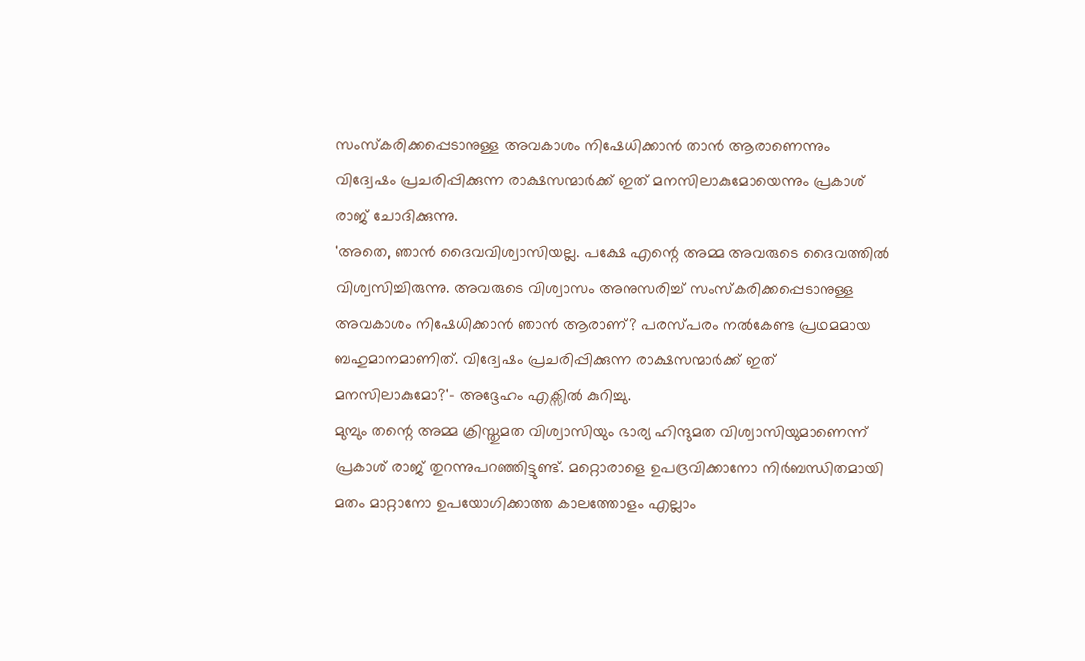സംസ്കരിക്കപ്പെടാനുള്ള അവകാശം നിഷേധിക്കാൻ താൻ ആരാണെന്നും വിദ്വേഷം പ്രചരിപ്പിക്കുന്ന രാക്ഷസന്മാർക്ക് ഇത് മനസിലാകുമോയെന്നും പ്രകാശ് രാജ് ചോദിക്കുന്നു.
'അതെ, ഞാൻ ദൈവവിശ്വാസിയല്ല. പക്ഷേ എന്റെ അമ്മ അവരുടെ ദൈവത്തിൽ വിശ്വസിച്ചിരുന്നു. അവരുടെ വിശ്വാസം അനുസരിച്ച് സംസ്കരിക്കപ്പെടാനുള്ള അവകാശം നിഷേധിക്കാൻ ഞാൻ ആരാണ്? പരസ്പരം നൽകേണ്ട പ്രഥമമായ ബഹുമാനമാണിത്. വിദ്വേഷം പ്രചരിപ്പിക്കുന്ന രാക്ഷസന്മാർക്ക് ഇത് മനസിലാകുമോ?'- അദ്ദേഹം എക്സിൽ കുറിച്ചു.
മുമ്പും തന്റെ അമ്മ ക്രിസ്തുമത വിശ്വാസിയും ഭാര്യ ഹിന്ദുമത വിശ്വാസിയുമാണെന്ന് പ്രകാശ് രാജ് തുറന്നുപറഞ്ഞിട്ടുണ്ട്. മറ്റൊരാളെ ഉപദ്രവിക്കാനോ നിർബന്ധിതമായി മതം മാറ്റാനോ ഉപയോഗിക്കാത്ത കാലത്തോളം എല്ലാം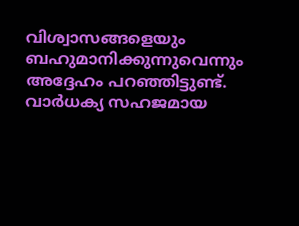വിശ്വാസങ്ങളെയും ബഹുമാനിക്കുന്നുവെന്നും അദ്ദേഹം പറഞ്ഞിട്ടുണ്ട്. വാർധക്യ സഹജമായ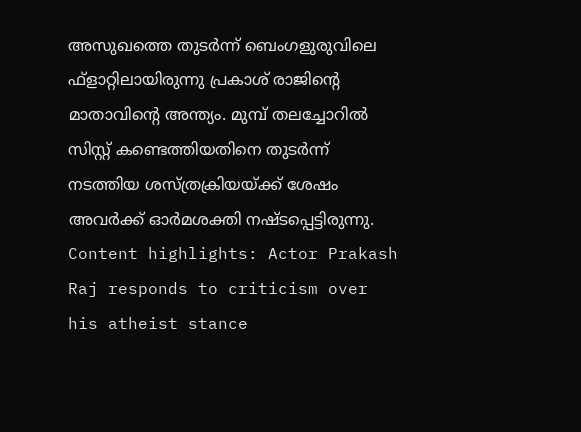അസുഖത്തെ തുടർന്ന് ബെംഗളുരുവിലെ ഫ്ളാറ്റിലായിരുന്നു പ്രകാശ് രാജിന്റെ മാതാവിന്റെ അന്ത്യം. മുമ്പ് തലച്ചോറിൽ സിസ്റ്റ് കണ്ടെത്തിയതിനെ തുടർന്ന് നടത്തിയ ശസ്ത്രക്രിയയ്ക്ക് ശേഷം അവർക്ക് ഓർമശക്തി നഷ്ടപ്പെട്ടിരുന്നു.
Content highlights: Actor Prakash Raj responds to criticism over his atheist stance